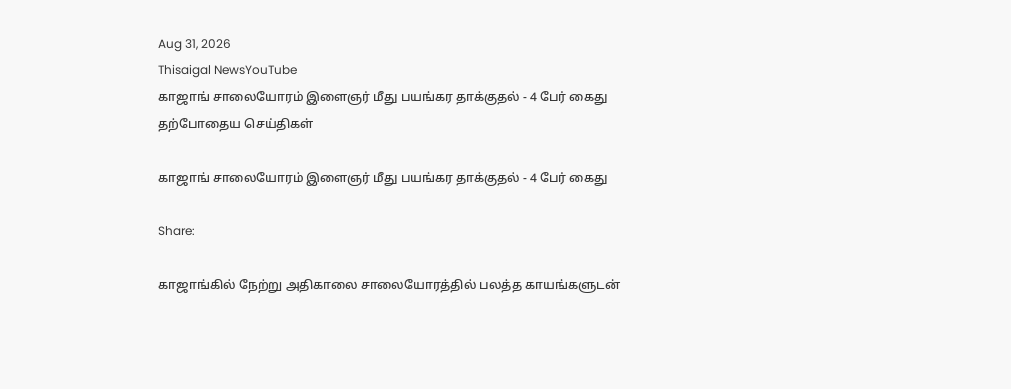Aug 31, 2026
Thisaigal NewsYouTube
காஜாங் சாலையோரம் இளைஞர் மீது பயங்கர தாக்குதல் - 4 பேர் கைது
தற்போதைய செய்திகள்

காஜாங் சாலையோரம் இளைஞர் மீது பயங்கர தாக்குதல் - 4 பேர் கைது

Share:

காஜாங்கில் நேற்று அதிகாலை சாலையோரத்தில் பலத்த காயங்களுடன்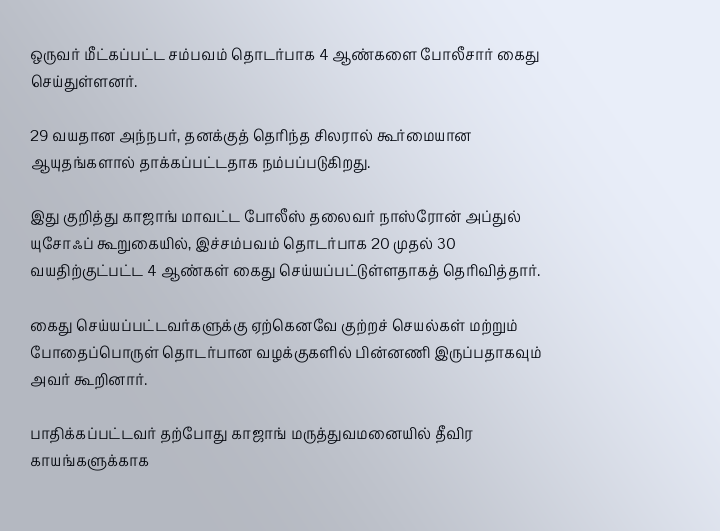ஒருவர் மீட்கப்பட்ட சம்பவம் தொடர்பாக 4 ஆண்களை போலீசார் கைது செய்துள்ளனர்.

29 வயதான அந்நபர், தனக்குத் தெரிந்த சிலரால் கூர்மையான ஆயுதங்களால் தாக்கப்பட்டதாக நம்பப்படுகிறது.

இது குறித்து காஜாங் மாவட்ட போலீஸ் தலைவர் நாஸ்ரோன் அப்துல் யுசோஃப் கூறுகையில், இச்சம்பவம் தொடர்பாக 20 முதல் 30 வயதிற்குட்பட்ட 4 ஆண்கள் கைது செய்யப்பட்டுள்ளதாகத் தெரிவித்தார்.

கைது செய்யப்பட்டவர்களுக்கு ஏற்கெனவே குற்றச் செயல்கள் மற்றும் போதைப்பொருள் தொடர்பான வழக்குகளில் பின்னணி இருப்பதாகவும் அவர் கூறினார்.

பாதிக்கப்பட்டவர் தற்போது காஜாங் மருத்துவமனையில் தீவிர காயங்களுக்காக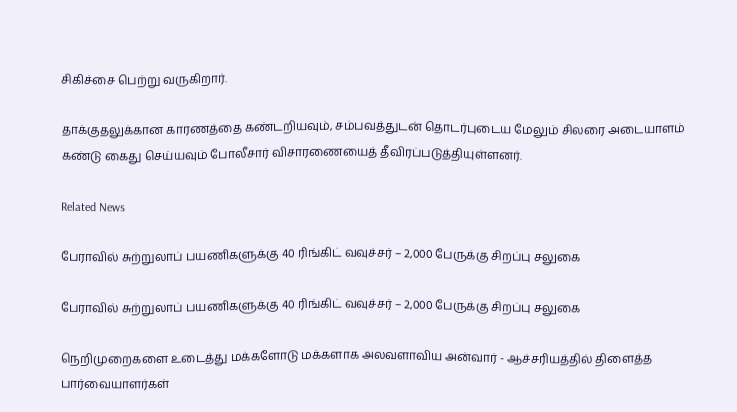சிகிச்சை பெற்று வருகிறார்.

தாக்குதலுக்கான காரணத்தை கண்டறியவும், சம்பவத்துடன் தொடர்புடைய மேலும் சிலரை அடையாளம் கண்டு கைது செய்யவும் போலீசார் விசாரணையைத் தீவிரப்படுத்தியுள்ளனர்.

Related News

பேராவில் சுற்றுலாப் பயணிகளுக்கு 40 ரிங்கிட் வவுச்சர் – 2,000 பேருக்கு சிறப்பு சலுகை

பேராவில் சுற்றுலாப் பயணிகளுக்கு 40 ரிங்கிட் வவுச்சர் – 2,000 பேருக்கு சிறப்பு சலுகை

நெறிமுறைகளை உடைத்து மக்களோடு மக்களாக அலவளாவிய அன்வார் - ஆச்சரியத்தில் திளைத்த பார்வையாளர்கள்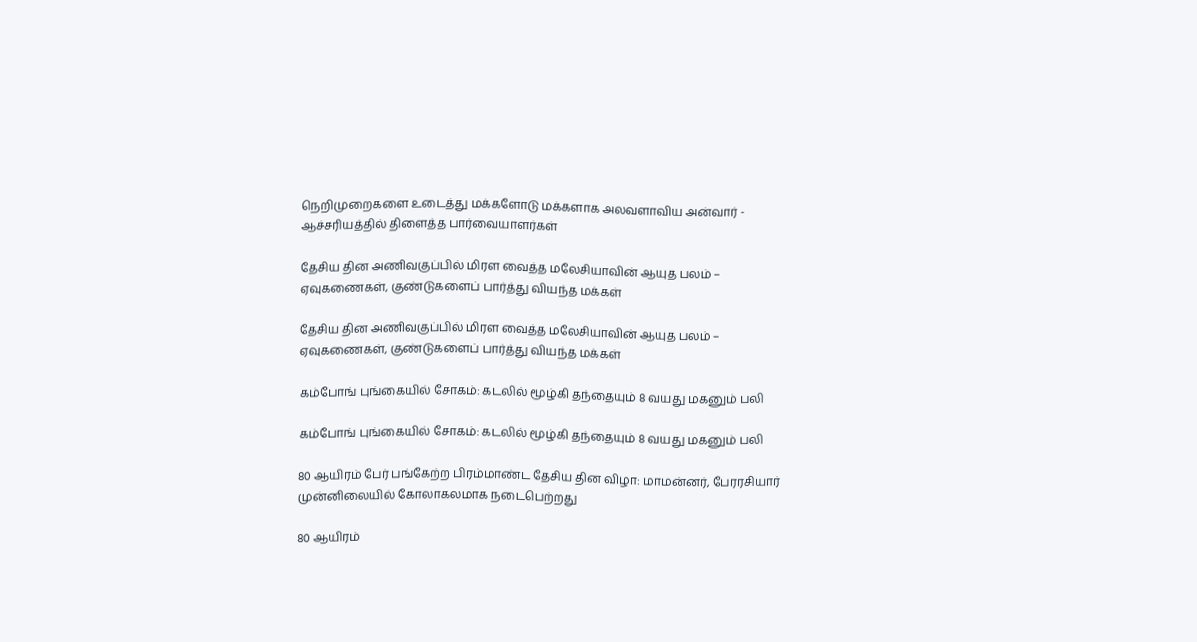நெறிமுறைகளை உடைத்து மக்களோடு மக்களாக அலவளாவிய அன்வார் - ஆச்சரியத்தில் திளைத்த பார்வையாளர்கள்

தேசிய தின அணிவகுப்பில் மிரள வைத்த மலேசியாவின் ஆயுத பலம் – ஏவுகணைகள், குண்டுகளைப் பார்த்து வியந்த மக்கள்

தேசிய தின அணிவகுப்பில் மிரள வைத்த மலேசியாவின் ஆயுத பலம் – ஏவுகணைகள், குண்டுகளைப் பார்த்து வியந்த மக்கள்

கம்போங் புங்கையில் சோகம்: கடலில் மூழ்கி தந்தையும் 8 வயது மகனும் பலி

கம்போங் புங்கையில் சோகம்: கடலில் மூழ்கி தந்தையும் 8 வயது மகனும் பலி

80 ஆயிரம் பேர் பங்கேற்ற பிரம்மாண்ட தேசிய தின விழா: மாமன்னர், பேரரசியார் முன்னிலையில் கோலாகலமாக நடைபெற்றது

80 ஆயிரம்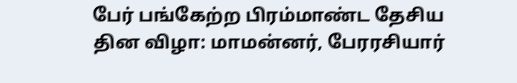பேர் பங்கேற்ற பிரம்மாண்ட தேசிய தின விழா: மாமன்னர், பேரரசியார்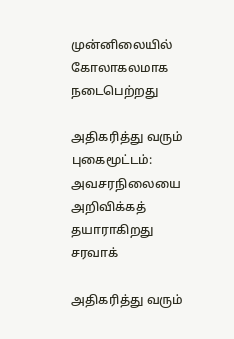முன்னிலையில் கோலாகலமாக நடைபெற்றது

அதிகரித்து வரும் புகைமூட்டம்: அவசரநிலையை அறிவிக்கத் தயாராகிறது சரவாக்

அதிகரித்து வரும்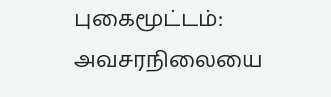புகைமூட்டம்: அவசரநிலையை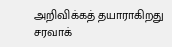அறிவிக்கத் தயாராகிறது சரவாக்